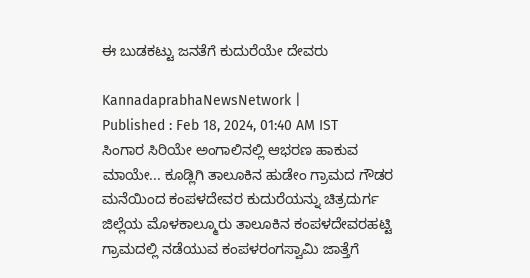ಈ ಬುಡಕಟ್ಟು ಜನತೆಗೆ ಕುದುರೆಯೇ ದೇವರು

KannadaprabhaNewsNetwork |
Published : Feb 18, 2024, 01:40 AM IST
ಸಿಂಗಾರ ಸಿರಿಯೇ ಅಂಗಾಲಿನಲ್ಲಿ ಆಭರಣ ಹಾಕುವ ಮಾಯೇ... ಕೂಡ್ಲಿಗಿ ತಾಲೂಕಿನ ಹುಡೇಂ ಗ್ರಾಮದ ಗೌಡರ ಮನೆಯಿಂದ ಕಂಪಳದೇವರ ಕುದುರೆಯನ್ನು ಚಿತ್ರದುರ್ಗ ಜಿಲ್ಲೆಯ ಮೊಳಕಾಲ್ಮೂರು ತಾಲೂಕಿನ ಕಂಪಳದೇವರಹಟ್ಟಿ ಗ್ರಾಮದಲ್ಲಿ ನಡೆಯುವ ಕಂಪಳರಂಗಸ್ವಾಮಿ ಜಾತ್ತೆಗೆ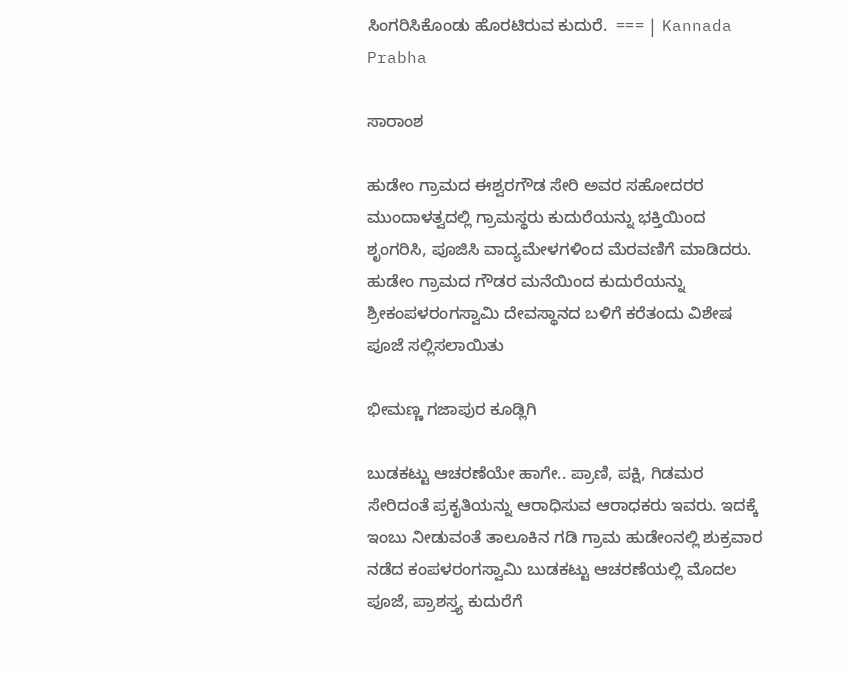ಸಿಂಗರಿಸಿಕೊಂಡು ಹೊರಟಿರುವ ಕುದುರೆ.  === | Kannada Prabha

ಸಾರಾಂಶ

ಹುಡೇಂ ಗ್ರಾಮದ ಈಶ್ವರಗೌಡ ಸೇರಿ ಅವರ ಸಹೋದರರ ಮುಂದಾಳತ್ವದಲ್ಲಿ ಗ್ರಾಮಸ್ಥರು ಕುದುರೆಯನ್ನು ಭಕ್ತಿಯಿಂದ ಶೃಂಗರಿಸಿ, ಪೂಜಿಸಿ ವಾದ್ಯಮೇಳಗಳಿಂದ ಮೆರವಣಿಗೆ ಮಾಡಿದರು. ಹುಡೇಂ ಗ್ರಾಮದ ಗೌಡರ ಮನೆಯಿಂದ ಕುದುರೆಯನ್ನು ಶ್ರೀಕಂಪಳರಂಗಸ್ವಾಮಿ ದೇವಸ್ಥಾನದ ಬಳಿಗೆ ಕರೆತಂದು ವಿಶೇಷ ಪೂಜೆ ಸಲ್ಲಿಸಲಾಯಿತು

ಭೀಮಣ್ಣ ಗಜಾಪುರ ಕೂಡ್ಲಿಗಿ

ಬುಡಕಟ್ಟು ಆಚರಣೆಯೇ ಹಾಗೇ.. ಪ್ರಾಣಿ, ಪಕ್ಷಿ, ಗಿಡಮರ ಸೇರಿದಂತೆ ಪ್ರಕೖತಿಯನ್ನು ಆರಾಧಿಸುವ ಆರಾಧಕರು ಇವರು. ಇದಕ್ಕೆ ಇಂಬು ನೀಡುವಂತೆ ತಾಲೂಕಿನ ಗಡಿ ಗ್ರಾಮ ಹುಡೇಂನಲ್ಲಿ ಶುಕ್ರವಾರ ನಡೆದ ಕಂಪಳರಂಗಸ್ವಾಮಿ ಬುಡಕಟ್ಟು ಆಚರಣೆಯಲ್ಲಿ ಮೊದಲ ಪೂಜೆ, ಪ್ರಾಶಸ್ತ್ಯ ಕುದುರೆಗೆ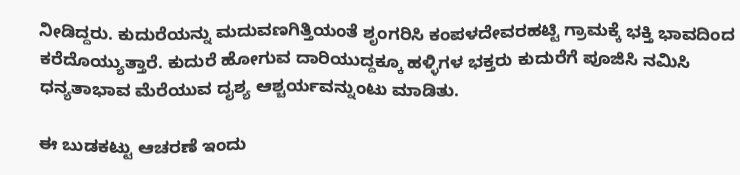ನೀಡಿದ್ದರು. ಕುದುರೆಯನ್ನು ಮದುವಣಗಿತ್ತಿಯಂತೆ ಶೃಂಗರಿಸಿ ಕಂಪಳದೇವರಹಟ್ಟಿ ಗ್ರಾಮಕ್ಕೆ ಭಕ್ತಿ ಭಾವದಿಂದ ಕರೆದೊಯ್ಯುತ್ತಾರೆ. ಕುದುರೆ ಹೋಗುವ ದಾರಿಯುದ್ದಕ್ಕೂ ಹಳ್ಳಿಗಳ ಭಕ್ತರು ಕುದುರೆಗೆ ಪೂಜಿಸಿ ನಮಿಸಿ ಧನ್ಯತಾಭಾವ ಮೆರೆಯುವ ದೖಶ್ಯ ಆಶ್ಚರ್ಯವನ್ನುಂಟು ಮಾಡಿತು.

ಈ ಬುಡಕಟ್ಟು ಆಚರಣೆ ಇಂದು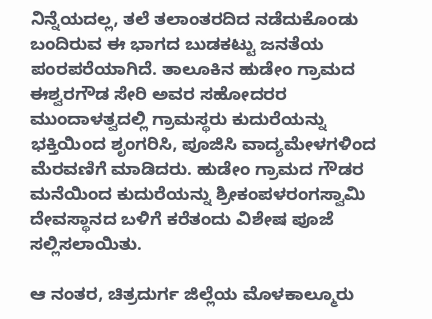ನಿನ್ನೆಯದಲ್ಲ, ತಲೆ ತಲಾಂತರದಿದ ನಡೆದುಕೊಂಡು ಬಂದಿರುವ ಈ ಭಾಗದ ಬುಡಕಟ್ಟು ಜನತೆಯ ಪಂರಪರೆಯಾಗಿದೆ. ತಾಲೂಕಿನ ಹುಡೇಂ ಗ್ರಾಮದ ಈಶ್ವರಗೌಡ ಸೇರಿ ಅವರ ಸಹೋದರರ ಮುಂದಾಳತ್ವದಲ್ಲಿ ಗ್ರಾಮಸ್ಥರು ಕುದುರೆಯನ್ನು ಭಕ್ತಿಯಿಂದ ಶೃಂಗರಿಸಿ, ಪೂಜಿಸಿ ವಾದ್ಯಮೇಳಗಳಿಂದ ಮೆರವಣಿಗೆ ಮಾಡಿದರು. ಹುಡೇಂ ಗ್ರಾಮದ ಗೌಡರ ಮನೆಯಿಂದ ಕುದುರೆಯನ್ನು ಶ್ರೀಕಂಪಳರಂಗಸ್ವಾಮಿ ದೇವಸ್ಥಾನದ ಬಳಿಗೆ ಕರೆತಂದು ವಿಶೇಷ ಪೂಜೆ ಸಲ್ಲಿಸಲಾಯಿತು.

ಆ ನಂತರ, ಚಿತ್ರದುರ್ಗ ಜಿಲ್ಲೆಯ ಮೊಳಕಾಲ್ಮೂರು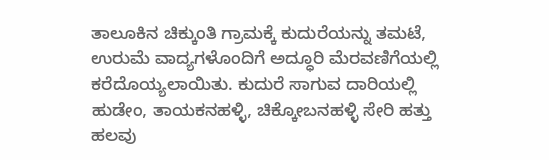ತಾಲೂಕಿನ ಚಿಕ್ಕುಂತಿ ಗ್ರಾಮಕ್ಕೆ ಕುದುರೆಯನ್ನು ತಮಟೆ, ಉರುಮೆ ವಾದ್ಯಗಳೊಂದಿಗೆ ಅದ್ಧೂರಿ ಮೆರವಣಿಗೆಯಲ್ಲಿ ಕರೆದೊಯ್ಯಲಾಯಿತು. ಕುದುರೆ ಸಾಗುವ ದಾರಿಯಲ್ಲಿ ಹುಡೇಂ, ತಾಯಕನಹಳ್ಳಿ, ಚಿಕ್ಕೋಬನಹಳ್ಳಿ ಸೇರಿ ಹತ್ತು ಹಲವು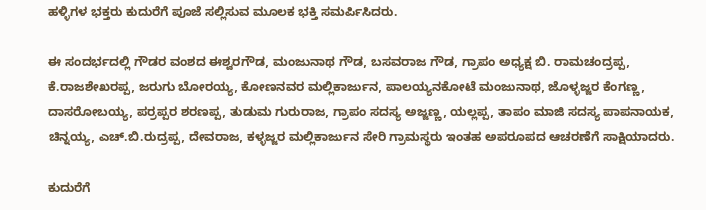ಹಳ್ಳಿಗಳ ಭಕ್ತರು ಕುದುರೆಗೆ ಪೂಜೆ ಸಲ್ಲಿಸುವ ಮೂಲಕ ಭಕ್ತಿ ಸಮರ್ಪಿಸಿದರು.

ಈ ಸಂದರ್ಭದಲ್ಲಿ ಗೌಡರ ವಂಶದ ಈಶ್ವರಗೌಡ, ಮಂಜುನಾಥ ಗೌಡ, ಬಸವರಾಜ ಗೌಡ, ಗ್ರಾಪಂ ಅಧ್ಯಕ್ಷ ಬಿ. ರಾಮಚಂದ್ರಪ್ಪ, ಕೆ.ರಾಜಶೇಖರಪ್ಪ, ಜರುಗು ಬೋರಯ್ಯ, ಕೋಣನವರ ಮಲ್ಲಿಕಾರ್ಜುನ, ಪಾಲಯ್ಯನಕೋಟೆ ಮಂಜುನಾಥ, ಜೊಳ್ಳಜ್ಜರ ಕೆಂಗಣ್ಣ, ದಾಸರೋಬಯ್ಯ, ಪರ‍್ರಪ್ಪರ ಶರಣಪ್ಪ, ತುಡುಮ ಗುರುರಾಜ, ಗ್ರಾಪಂ ಸದಸ್ಯ ಅಜ್ಜಣ್ಣ, ಯಲ್ಲಪ್ಪ, ತಾಪಂ ಮಾಜಿ ಸದಸ್ಯ ಪಾಪನಾಯಕ, ಚಿನ್ನಯ್ಯ, ಎಚ್.ಬಿ.ರುದ್ರಪ್ಪ, ದೇವರಾಜ, ಕಳ್ಳಜ್ಜರ ಮಲ್ಲಿಕಾರ್ಜುನ ಸೇರಿ ಗ್ರಾಮಸ್ಥರು ಇಂತಹ ಅಪರೂಪದ ಆಚರಣೆಗೆ ಸಾಕ್ಷಿಯಾದರು.

ಕುದುರೆಗೆ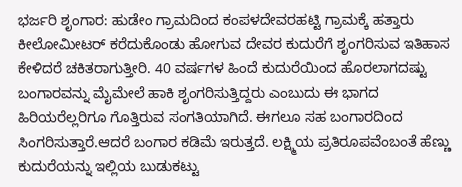ಭರ್ಜರಿ ಶೃಂಗಾರ: ಹುಡೇಂ ಗ್ರಾಮದಿಂದ ಕಂಪಳದೇವರಹಟ್ಟಿ ಗ್ರಾಮಕ್ಕೆ ಹತ್ತಾರು ಕೀಲೋಮೀಟರ್ ಕರೆದುಕೊಂಡು ಹೋಗುವ ದೇವರ ಕುದುರೆಗೆ ಶೃಂಗರಿಸುವ ಇತಿಹಾಸ ಕೇಳಿದರೆ ಚಕಿತರಾಗುತ್ತೀರಿ. 40 ವರ್ಷಗಳ ಹಿಂದೆ ಕುದುರೆಯಿಂದ ಹೊರಲಾಗದಷ್ಟು ಬಂಗಾರವನ್ನು ಮೈಮೇಲೆ ಹಾಕಿ ಶೃಂಗರಿಸುತ್ತಿದ್ದರು ಎಂಬುದು ಈ ಭಾಗದ ಹಿರಿಯರೆಲ್ಲರಿಗೂ ಗೊತ್ತಿರುವ ಸಂಗತಿಯಾಗಿದೆ. ಈಗಲೂ ಸಹ ಬಂಗಾರದಿಂದ ಸಿಂಗರಿಸುತ್ತಾರೆ.ಆದರೆ ಬಂಗಾರ ಕಡಿಮೆ ಇರುತ್ತದೆ. ಲಕ್ಷ್ಮಿಯ ಪ್ರತಿರೂಪವೆಂಬಂತೆ ಹೆಣ್ಣು ಕುದುರೆಯನ್ನು ಇಲ್ಲಿಯ ಬುಡುಕಟ್ಟು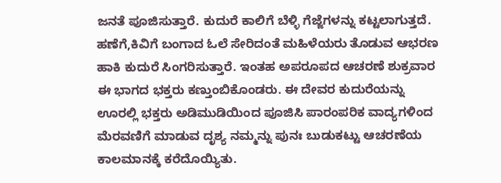ಜನತೆ ಪೂಜಿಸುತ್ತಾರೆ. ಕುದುರೆ ಕಾಲಿಗೆ ಬೆಳ್ಳಿ ಗೆಜ್ಜೆಗಳನ್ನು ಕಟ್ಟಲಾಗುತ್ತದೆ. ಹಣೆಗೆ,ಕಿವಿಗೆ ಬಂಗಾದ ಓಲೆ ಸೇರಿದಂತೆ ಮಹಿಳೆಯರು ತೊಡುವ ಆಭರಣ ಹಾಕಿ ಕುದುರೆ ಸಿಂಗರಿಸುತ್ತಾರೆ. ಇಂತಹ ಅಪರೂಪದ ಆಚರಣೆ ಶುಕ್ರವಾರ ಈ ಭಾಗದ ಭಕ್ತರು ಕಣ್ತುಂಬಿಕೊಂಡರು. ಈ ದೇವರ ಕುದುರೆಯನ್ನು ಊರಲ್ಲಿ ಭಕ್ತರು ಅಡಿಮುಡಿಯಿಂದ ಪೂಜಿಸಿ ಪಾರಂಪರಿಕ ವಾದ್ಯಗಳಿಂದ ಮೆರವಣಿಗೆ ಮಾಡುವ ದೃಶ್ಯ ನಮ್ಮನ್ನು ಪುನಃ ಬುಡುಕಟ್ಟು ಆಚರಣೆಯ ಕಾಲಮಾನಕ್ಕೆ ಕರೆದೊಯ್ಯಿತು.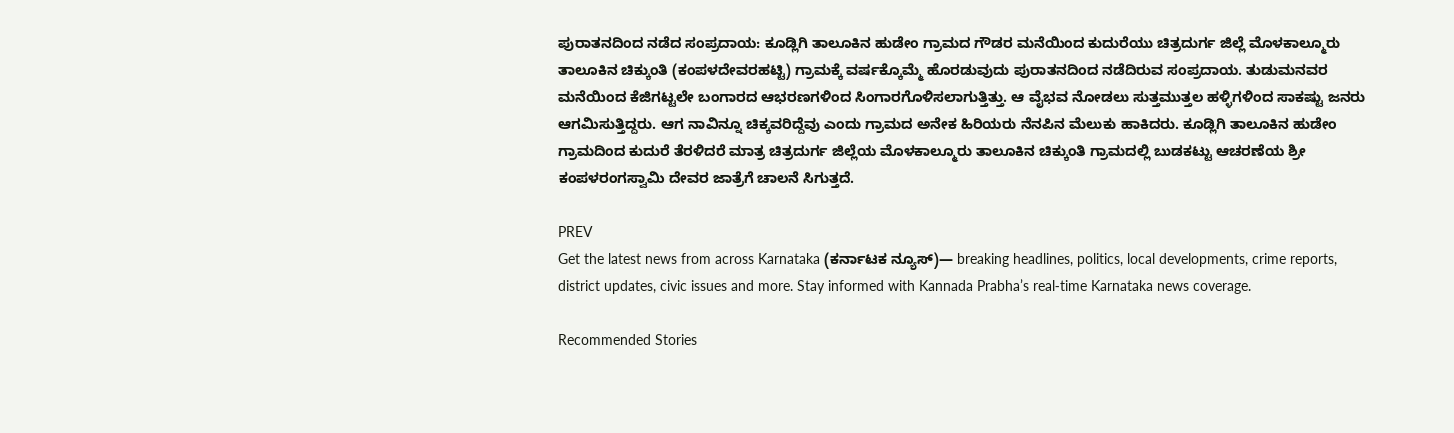ಪುರಾತನದಿಂದ ನಡೆದ ಸಂಪ್ರದಾಯ: ಕೂಡ್ಲಿಗಿ ತಾಲೂಕಿನ ಹುಡೇಂ ಗ್ರಾಮದ ಗೌಡರ ಮನೆಯಿಂದ ಕುದುರೆಯು ಚಿತ್ರದುರ್ಗ ಜಿಲ್ಲೆ ಮೊಳಕಾಲ್ಮೂರು ತಾಲೂಕಿನ ಚಿಕ್ಕುಂತಿ (ಕಂಪಳದೇವರಹಟ್ಟಿ) ಗ್ರಾಮಕ್ಕೆ ವರ್ಷಕ್ಕೊಮ್ಮೆ ಹೊರಡುವುದು ಪುರಾತನದಿಂದ ನಡೆದಿರುವ ಸಂಪ್ರದಾಯ. ತುಡುಮನವರ ಮನೆಯಿಂದ ಕೆಜಿಗಟ್ಟಲೇ ಬಂಗಾರದ ಆಭರಣಗಳಿಂದ ಸಿಂಗಾರಗೊಳಿಸಲಾಗುತ್ತಿತ್ತು. ಆ ವೈಭವ ನೋಡಲು ಸುತ್ತಮುತ್ತಲ ಹಳ್ಳಿಗಳಿಂದ ಸಾಕಷ್ಟು ಜನರು ಆಗಮಿಸುತ್ತಿದ್ದರು. ಆಗ ನಾವಿನ್ನೂ ಚಿಕ್ಕವರಿದ್ದೆವು ಎಂದು ಗ್ರಾಮದ ಅನೇಕ ಹಿರಿಯರು ನೆನಪಿನ ಮೆಲುಕು ಹಾಕಿದರು. ಕೂಡ್ಲಿಗಿ ತಾಲೂಕಿನ ಹುಡೇಂ ಗ್ರಾಮದಿಂದ ಕುದುರೆ ತೆರಳಿದರೆ ಮಾತ್ರ ಚಿತ್ರದುರ್ಗ ಜಿಲ್ಲೆಯ ಮೊಳಕಾಲ್ಮೂರು ತಾಲೂಕಿನ ಚಿಕ್ಕುಂತಿ ಗ್ರಾಮದಲ್ಲಿ ಬುಡಕಟ್ಟು ಆಚರಣೆಯ ಶ್ರೀ ಕಂಪಳರಂಗಸ್ವಾಮಿ ದೇವರ ಜಾತ್ರೆಗೆ ಚಾಲನೆ ಸಿಗುತ್ತದೆ.

PREV
Get the latest news from across Karnataka (ಕರ್ನಾಟಕ ನ್ಯೂಸ್)— breaking headlines, politics, local developments, crime reports, district updates, civic issues and more. Stay informed with Kannada Prabha’s real‑time Karnataka news coverage.

Recommended Stories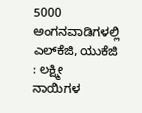5000 ಅಂಗನವಾಡಿಗಳಲ್ಲಿ ಎಲ್‌ಕೆಜಿ, ಯುಕೆಜಿ : ಲಕ್ಷ್ಮೀ
ನಾಯಿಗಳ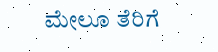ಮೇಲೂ ತೆರಿಗೆ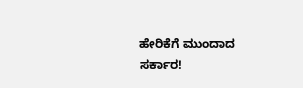ಹೇರಿಕೆಗೆ ಮುಂದಾದ ಸರ್ಕಾರ!